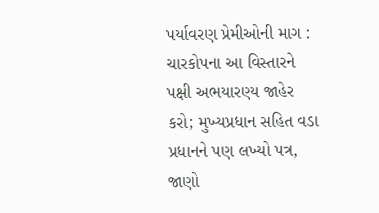પર્યાવરણ પ્રેમીઓની માગ : ચારકોપના આ વિસ્તારને પક્ષી અભયારણ્ય જાહેર કરો; મુખ્યપ્રધાન સહિત વડા પ્રધાનને પણ લખ્યો પત્ર, જાણો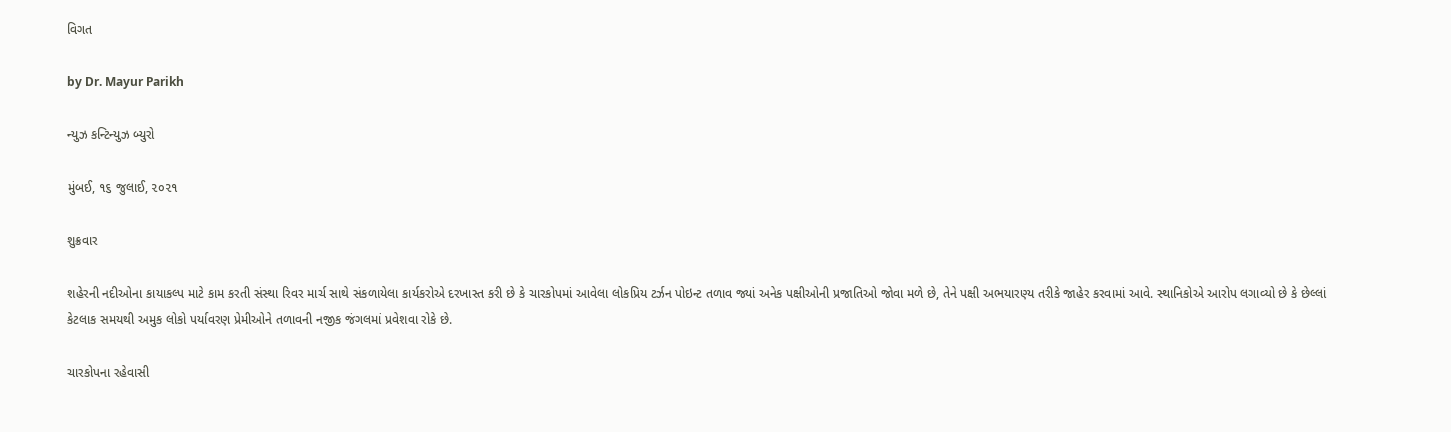વિગત

by Dr. Mayur Parikh

ન્યુઝ કન્ટિન્યુઝ બ્યુરો

મુંબઈ, ૧૬ જુલાઈ, ૨૦૨૧

શુક્રવાર

શહેરની નદીઓના કાયાકલ્પ માટે કામ કરતી સંસ્થા રિવર માર્ચ સાથે સંકળાયેલા કાર્યકરોએ દરખાસ્ત કરી છે કે ચારકોપમાં આવેલા લોકપ્રિય ટર્ઝન પોઇન્ટ તળાવ જ્યાં અનેક પક્ષીઓની પ્રજાતિઓ જોવા મળે છે, તેને પક્ષી અભયારણ્ય તરીકે જાહેર કરવામાં આવે. સ્થાનિકોએ આરોપ લગાવ્યો છે કે છેલ્લાં કેટલાક સમયથી અમુક લોકો પર્યાવરણ પ્રેમીઓને તળાવની નજીક જંગલમાં પ્રવેશવા રોકે છે.

ચારકોપના રહેવાસી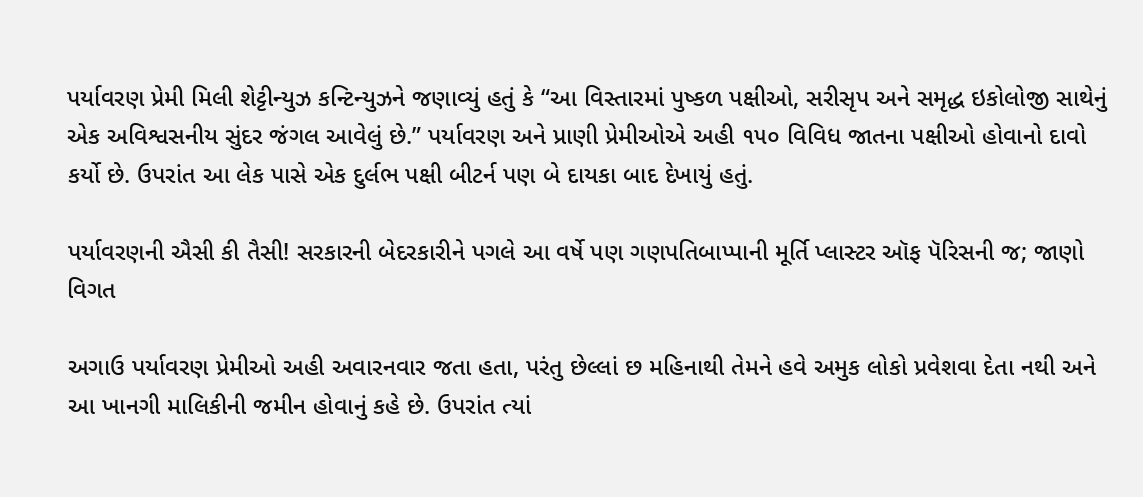પર્યાવરણ પ્રેમી મિલી શેટ્ટીન્યુઝ કન્ટિન્યુઝને જણાવ્યું હતું કે “આ વિસ્તારમાં પુષ્કળ પક્ષીઓ, સરીસૃપ અને સમૃદ્ધ ઇકોલોજી સાથેનું એક અવિશ્વસનીય સુંદર જંગલ આવેલું છે.” પર્યાવરણ અને પ્રાણી પ્રેમીઓએ અહી ૧૫૦ વિવિધ જાતના પક્ષીઓ હોવાનો દાવો કર્યો છે. ઉપરાંત આ લેક પાસે એક દુર્લભ પક્ષી બીટર્ન પણ બે દાયકા બાદ દેખાયું હતું.

પર્યાવરણની ઐસી કી તૈસી! સરકારની બેદરકારીને પગલે આ વર્ષે પણ ગણપતિબાપ્પાની મૂર્તિ પ્લાસ્ટર ઑફ પૅરિસની જ; જાણો વિગત

અગાઉ પર્યાવરણ પ્રેમીઓ અહી અવારનવાર જતા હતા, પરંતુ છેલ્લાં છ મહિનાથી તેમને હવે અમુક લોકો પ્રવેશવા દેતા નથી અને આ ખાનગી માલિકીની જમીન હોવાનું કહે છે. ઉપરાંત ત્યાં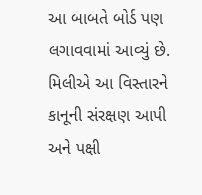આ બાબતે બોર્ડ પણ લગાવવામાં આવ્યું છે. મિલીએ આ વિસ્તારને કાનૂની સંરક્ષણ આપી અને પક્ષી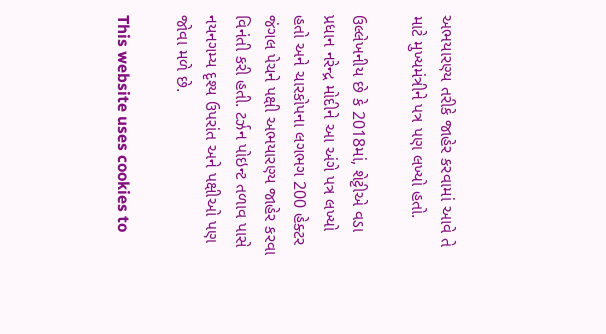અભયારણ્ય તરીકે જાહેર કરવામાં આવે તે માટે મુખ્યમંત્રીને પત્ર પણ લખ્યો હતો.

ઉલ્લેખનીય છે કે 2018માં, શેટ્ટીએ વડા પ્રધાન નરેન્દ્ર મોદીને આ અંગે પત્ર લખ્યો હતો અને ચારકોપના લગભગ 200 હેક્ટર જંગલ પેચને પક્ષી અભયારણ્ય જાહેર કરવા વિનંતી કરી હતી. ટર્ઝન પોઇન્ટ તળાવ પાસે નયનગમ્ય દૃશ્ય ઉપરાંત અને પક્ષીઓ પણ જોવા મળે છે.

This website uses cookies to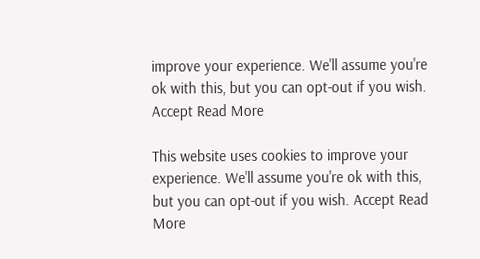improve your experience. We'll assume you're ok with this, but you can opt-out if you wish. Accept Read More

This website uses cookies to improve your experience. We'll assume you're ok with this, but you can opt-out if you wish. Accept Read More